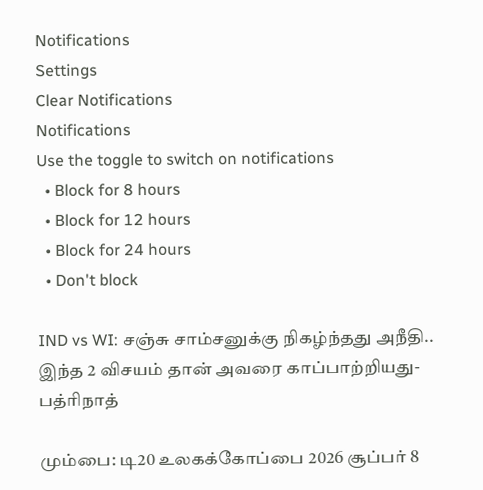Notifications
Settings
Clear Notifications
Notifications
Use the toggle to switch on notifications
  • Block for 8 hours
  • Block for 12 hours
  • Block for 24 hours
  • Don't block

IND vs WI: சஞ்சு சாம்சனுக்கு நிகழ்ந்தது அநீதி.. இந்த 2 விசயம் தான் அவரை காப்பாற்றியது- பத்ரிநாத்

மும்பை: டி20 உலகக்கோப்பை 2026 சூப்பர் 8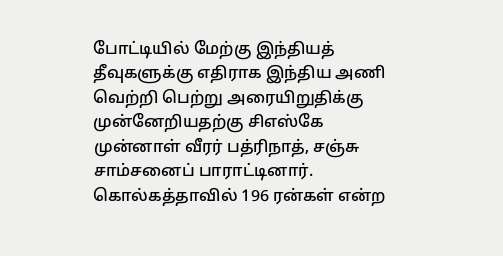போட்டியில் மேற்கு இந்தியத் தீவுகளுக்கு எதிராக இந்திய அணி வெற்றி பெற்று அரையிறுதிக்கு முன்னேறியதற்கு சிஎஸ்கே முன்னாள் வீரர் பத்ரிநாத், சஞ்சு சாம்சனைப் பாராட்டினார். கொல்கத்தாவில் 196 ரன்கள் என்ற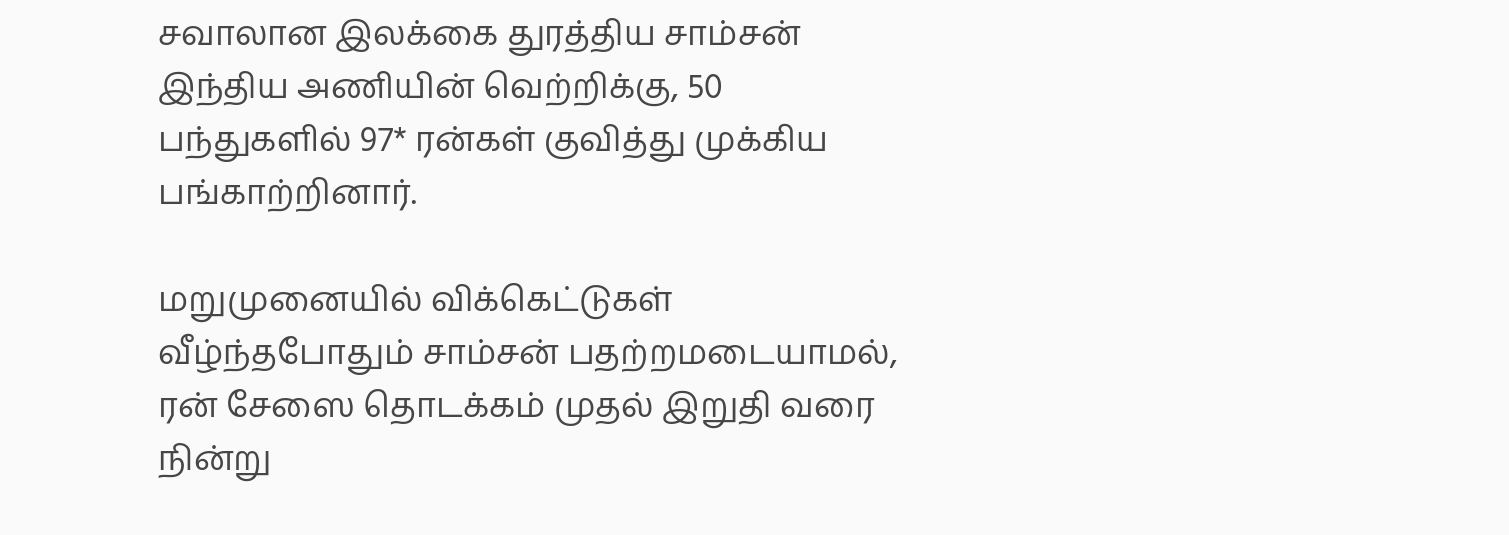சவாலான இலக்கை துரத்திய சாம்சன் இந்திய அணியின் வெற்றிக்கு, 50 பந்துகளில் 97* ரன்கள் குவித்து முக்கிய பங்காற்றினார்.

மறுமுனையில் விக்கெட்டுகள் வீழ்ந்தபோதும் சாம்சன் பதற்றமடையாமல், ரன் சேஸை தொடக்கம் முதல் இறுதி வரை நின்று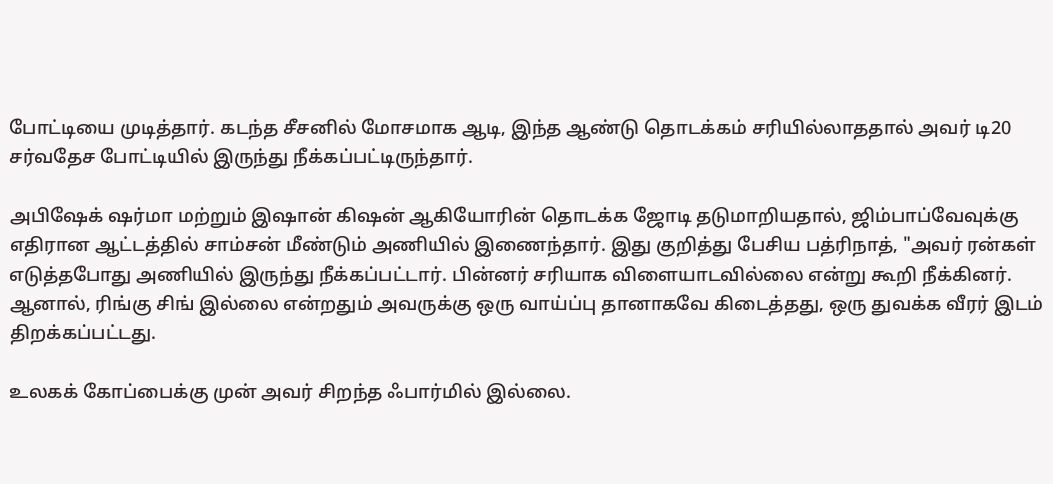போட்டியை முடித்தார். கடந்த சீசனில் மோசமாக ஆடி, இந்த ஆண்டு தொடக்கம் சரியில்லாததால் அவர் டி20 சர்வதேச போட்டியில் இருந்து நீக்கப்பட்டிருந்தார்.

அபிஷேக் ஷர்மா மற்றும் இஷான் கிஷன் ஆகியோரின் தொடக்க ஜோடி தடுமாறியதால், ஜிம்பாப்வேவுக்கு எதிரான ஆட்டத்தில் சாம்சன் மீண்டும் அணியில் இணைந்தார். இது குறித்து பேசிய பத்ரிநாத், "அவர் ரன்கள் எடுத்தபோது அணியில் இருந்து நீக்கப்பட்டார். பின்னர் சரியாக விளையாடவில்லை என்று கூறி நீக்கினர். ஆனால், ரிங்கு சிங் இல்லை என்றதும் அவருக்கு ஒரு வாய்ப்பு தானாகவே கிடைத்தது, ஒரு துவக்க வீரர் இடம் திறக்கப்பட்டது.

உலகக் கோப்பைக்கு முன் அவர் சிறந்த ஃபார்மில் இல்லை.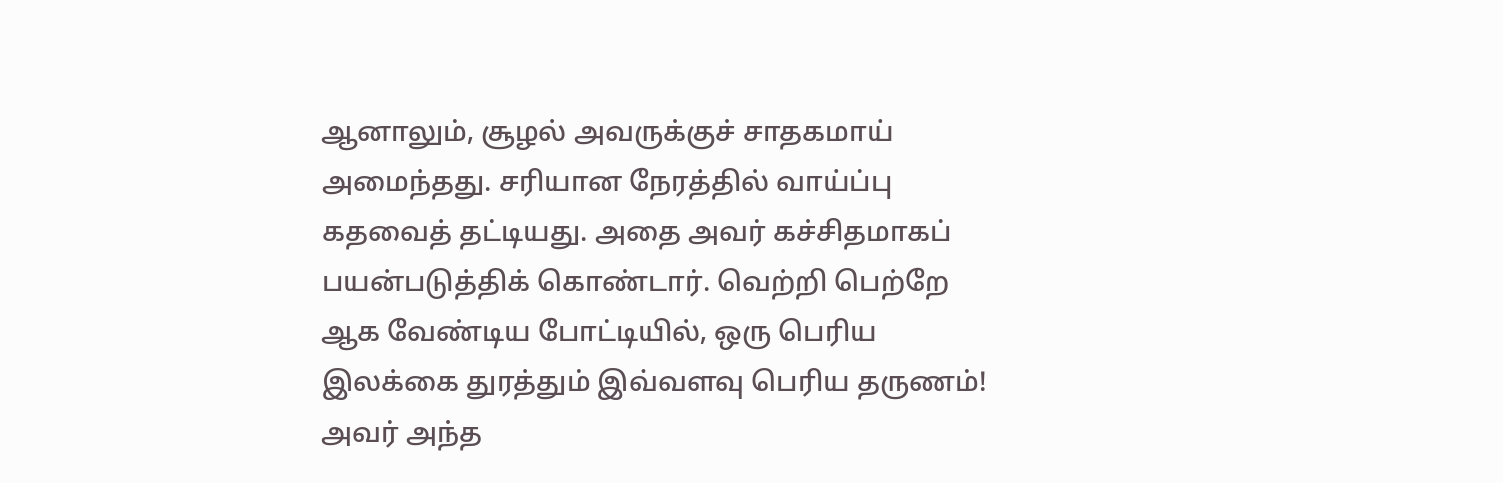ஆனாலும், சூழல் அவருக்குச் சாதகமாய் அமைந்தது. சரியான நேரத்தில் வாய்ப்பு கதவைத் தட்டியது. அதை அவர் கச்சிதமாகப் பயன்படுத்திக் கொண்டார். வெற்றி பெற்றே ஆக வேண்டிய போட்டியில், ஒரு பெரிய இலக்கை துரத்தும் இவ்வளவு பெரிய தருணம்! அவர் அந்த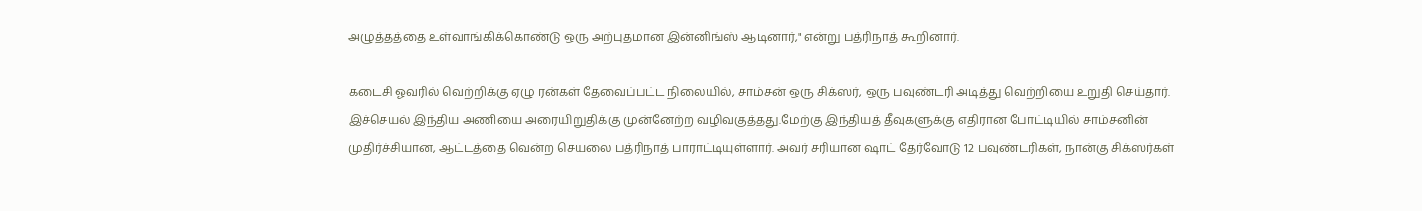அழுத்தத்தை உள்வாங்கிக்கொண்டு ஒரு அற்புதமான இன்னிங்ஸ் ஆடினார்," என்று பத்ரிநாத் கூறினார்.

கடைசி ஓவரில் வெற்றிக்கு ஏழு ரன்கள் தேவைப்பட்ட நிலையில், சாம்சன் ஒரு சிக்ஸர், ஒரு பவுண்டரி அடித்து வெற்றியை உறுதி செய்தார். இச்செயல் இந்திய அணியை அரையிறுதிக்கு முன்னேற்ற வழிவகுத்தது.மேற்கு இந்தியத் தீவுகளுக்கு எதிரான போட்டியில் சாம்சனின் முதிர்ச்சியான, ஆட்டத்தை வென்ற செயலை பத்ரிநாத் பாராட்டியுள்ளார். அவர் சரியான ஷாட் தேர்வோடு 12 பவுண்டரிகள், நான்கு சிக்ஸர்கள்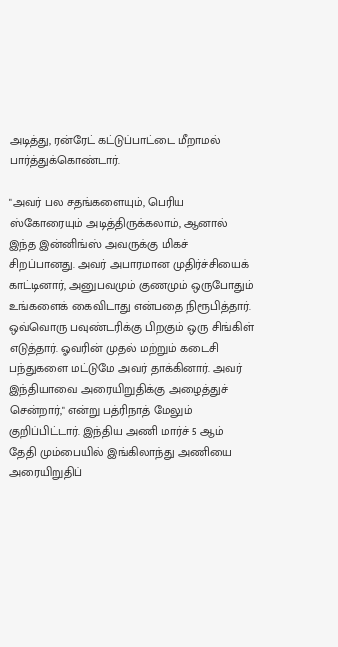அடித்து, ரன்ரேட் கட்டுப்பாட்டை மீறாமல் பார்த்துக்கொண்டார்.

"அவர் பல சதங்களையும், பெரிய ஸ்கோரையும் அடித்திருக்கலாம், ஆனால் இந்த இன்னிங்ஸ் அவருக்கு மிகச் சிறப்பானது. அவர் அபாரமான முதிர்ச்சியைக் காட்டினார், அனுபவமும் குணமும் ஒருபோதும் உங்களைக் கைவிடாது என்பதை நிரூபித்தார். ஒவ்வொரு பவுண்டரிக்கு பிறகும் ஒரு சிங்கிள் எடுத்தார். ஓவரின் முதல் மற்றும் கடைசி பந்துகளை மட்டுமே அவர் தாக்கினார். அவர் இந்தியாவை அரையிறுதிக்கு அழைத்துச் சென்றார்," என்று பத்ரிநாத் மேலும் குறிப்பிட்டார். இந்திய அணி மார்ச் 5 ஆம் தேதி மும்பையில் இங்கிலாந்து அணியை அரையிறுதிப்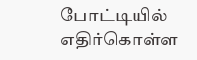போட்டியில் எதிர்கொள்ள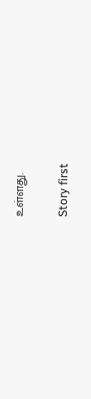உள்ளது.

Story first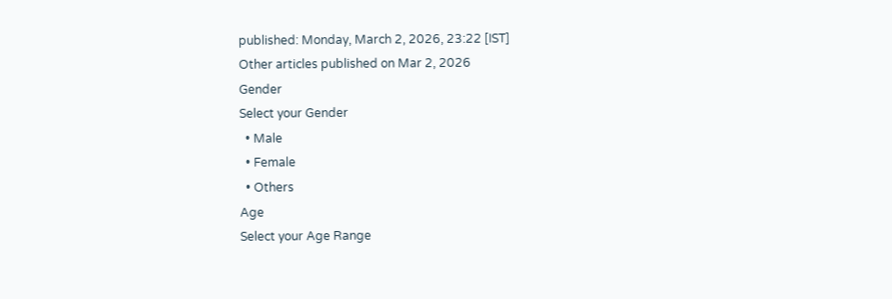published: Monday, March 2, 2026, 23:22 [IST]
Other articles published on Mar 2, 2026
Gender
Select your Gender
  • Male
  • Female
  • Others
Age
Select your Age Range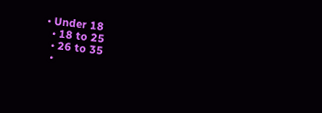• Under 18
  • 18 to 25
  • 26 to 35
  •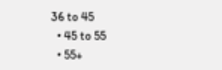36 to 45
  • 45 to 55
  • 55+